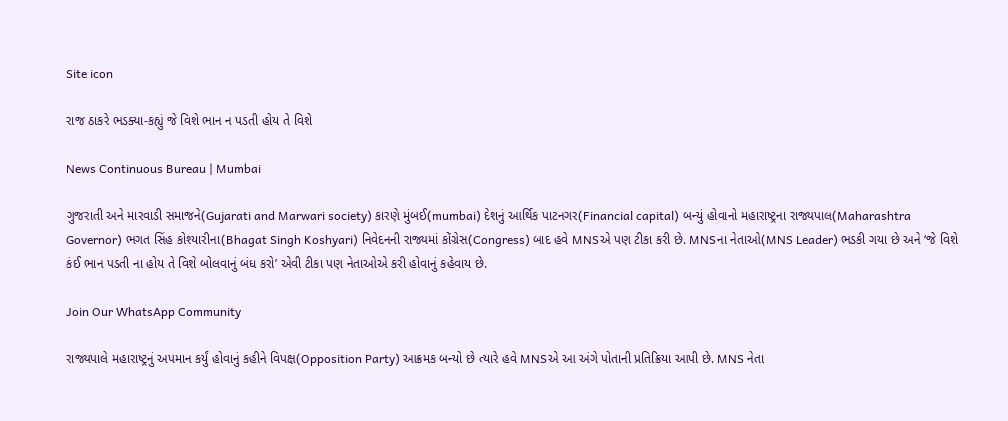Site icon

રાજ ઠાકરે ભડક્યા-કહ્યું જે વિશે ભાન ન પડતી હોય તે વિશે

News Continuous Bureau | Mumbai

ગુજરાતી અને મારવાડી સમાજને(Gujarati and Marwari society) કારણે મુંબઈ(mumbai) દેશનું આર્થિક પાટનગર(Financial capital) બન્યું હોવાનો મહારાષ્ટ્રના રાજ્યપાલ(Maharashtra Governor) ભગત સિંહ કોશ્યારીના(Bhagat Singh Koshyari) નિવેદનની રાજ્યમાં કોંગ્રેસ(Congress) બાદ હવે MNSએ પણ ટીકા કરી છે. MNSના નેતાઓ(MNS Leader) ભડકી ગયા છે અને ‘જે વિશે કંઈ ભાન પડતી ના હોય તે વિશે બોલવાનું બંધ કરો’ એવી ટીકા પણ નેતાઓએ કરી હોવાનું કહેવાય છે.

Join Our WhatsApp Community

રાજ્યપાલે મહારાષ્ટ્રનું અપમાન કર્યું હોવાનું કહીને વિપક્ષ(Opposition Party) આક્રમક બન્યો છે ત્યારે હવે MNSએ આ અંગે પોતાની પ્રતિક્રિયા આપી છે. MNS નેતા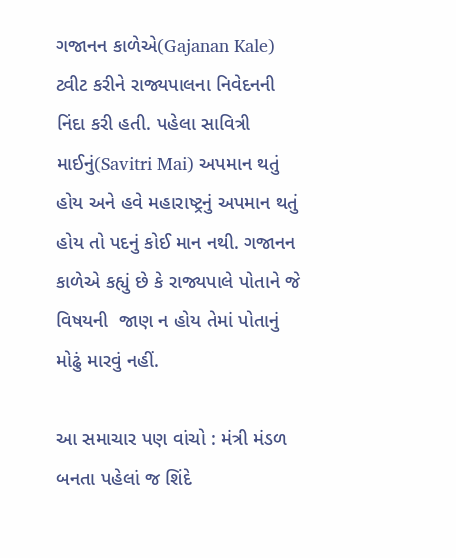ગજાનન કાળેએ(Gajanan Kale) ટ્વીટ કરીને રાજ્યપાલના નિવેદનની નિંદા કરી હતી. પહેલા સાવિત્રી માઈનું(Savitri Mai) અપમાન થતું હોય અને હવે મહારાષ્ટ્રનું અપમાન થતું હોય તો પદનું કોઈ માન નથી. ગજાનન કાળેએ કહ્યું છે કે રાજ્યપાલે પોતાને જે વિષયની  જાણ ન હોય તેમાં પોતાનું મોઢું મારવું નહીં.

આ સમાચાર પણ વાંચો : મંત્રી મંડળ બનતા પહેલાં જ શિંદે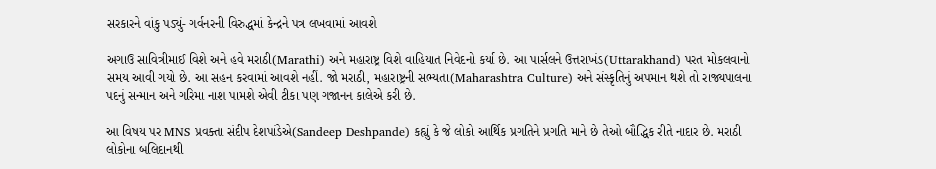સરકારને વાંકુ પડ્યું- ગર્વનરની વિરુદ્ધમાં કેન્દ્રને પત્ર લખવામાં આવશે

અગાઉ સાવિત્રીમાઈ વિશે અને હવે મરાઠી(Marathi) અને મહારાષ્ટ્ર વિશે વાહિયાત નિવેદનો કર્યા છે. આ પાર્સલને ઉત્તરાખંડ(Uttarakhand) પરત મોકલવાનો સમય આવી ગયો છે. આ સહન કરવામાં આવશે નહીં. જો મરાઠી, મહારાષ્ટ્રની સભ્યતા(Maharashtra Culture) અને સંસ્કૃતિનું અપમાન થશે તો રાજ્યપાલના પદનું સન્માન અને ગરિમા નાશ પામશે એવી ટીકા પણ ગજાનન કાલેએ કરી છે.

આ વિષય પર MNS પ્રવક્તા સંદીપ દેશપાંડેએ(Sandeep Deshpande) કહ્યું કે જે લોકો આર્થિક પ્રગતિને પ્રગતિ માને છે તેઓ બૌદ્ધિક રીતે નાદાર છે. મરાઠી લોકોના બલિદાનથી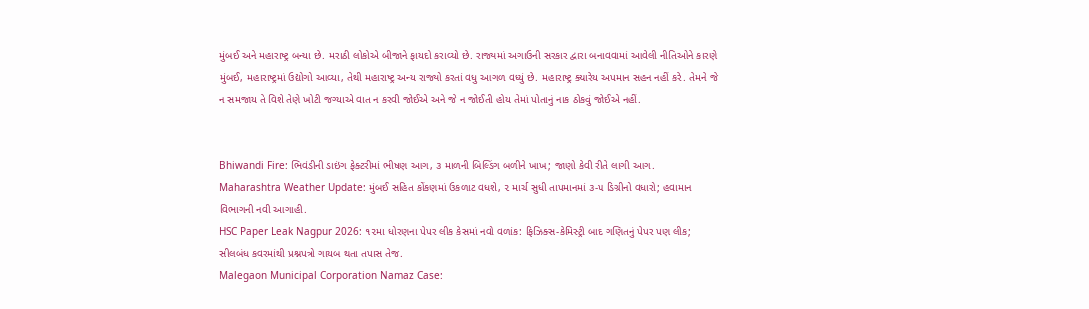મુંબઈ અને મહારાષ્ટ્ર બન્યા છે. મરાઠી લોકોએ બીજાને ફાયદો કરાવ્યો છે. રાજ્યમાં અગાઉની સરકાર દ્વારા બનાવવામાં આવેલી નીતિઓને કારણે મુંબઈ, મહારાષ્ટ્રમાં ઉદ્યોગો આવ્યા, તેથી મહારાષ્ટ્ર અન્ય રાજ્યો કરતાં વધુ આગળ વધ્યું છે. મહારાષ્ટ્ર ક્યારેય અપમાન સહન નહીં કરે. તેમને જે ન સમજાય તે વિશે તેણે ખોટી જગ્યાએ વાત ન કરવી જોઈએ અને જે ન જોઈતી હોય તેમાં પોતાનું નાક ઠોકવું જોઈએ નહીં.


Bhiwandi Fire: ભિવંડીની ડાઇંગ ફેક્ટરીમાં ભીષણ આગ, ૩ માળની બિલ્ડિંગ બળીને ખાખ; જાણો કેવી રીતે લાગી આગ.
Maharashtra Weather Update: મુંબઈ સહિત કોંકણમાં ઉકળાટ વધશે, ૨ માર્ચ સુધી તાપમાનમાં ૩-૫ ડિગ્રીનો વધારો; હવામાન વિભાગની નવી આગાહી.
HSC Paper Leak Nagpur 2026: ૧૨મા ધોરણના પેપર લીક કેસમાં નવો વળાંક: ફિઝિક્સ-કેમિસ્ટ્રી બાદ ગણિતનું પેપર પણ લીક; સીલબંધ કવરમાંથી પ્રશ્નપત્રો ગાયબ થતા તપાસ તેજ.
Malegaon Municipal Corporation Namaz Case: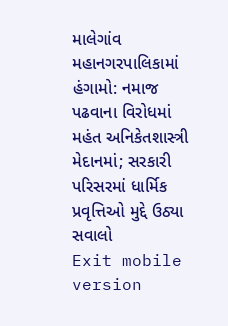માલેગાંવ મહાનગરપાલિકામાં હંગામો: નમાજ પઢવાના વિરોધમાં મહંત અનિકેતશાસ્ત્રી મેદાનમાં; સરકારી પરિસરમાં ધાર્મિક પ્રવૃત્તિઓ મુદ્દે ઉઠ્યા સવાલો
Exit mobile version